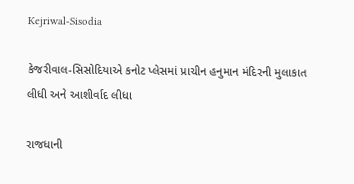Kejriwal-Sisodia

કેજરીવાલ-સિસોદિયાએ કનોટ પ્લેસમાં પ્રાચીન હનુમાન મંદિરની મુલાકાત લીધી અને આશીર્વાદ લીધા

રાજધાની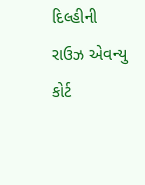દિલ્હીની રાઉઝ એવન્યુ કોર્ટ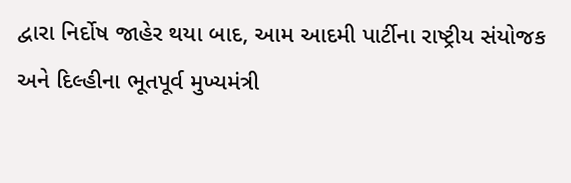દ્વારા નિર્દોષ જાહેર થયા બાદ, આમ આદમી પાર્ટીના રાષ્ટ્રીય સંયોજક અને દિલ્હીના ભૂતપૂર્વ મુખ્યમંત્રી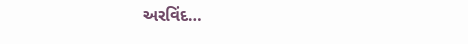અરવિંદ…